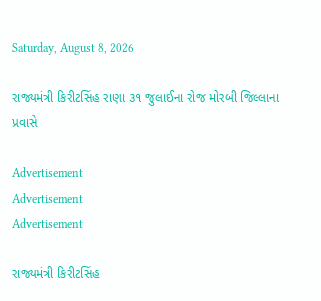Saturday, August 8, 2026

રાજ્યમંત્રી કિરીટસિંહ રાણા ૩૧ જુલાઈના રોજ મોરબી જિલ્લાના પ્રવાસે

Advertisement
Advertisement
Advertisement

રાજ્યમંત્રી કિરીટસિંહ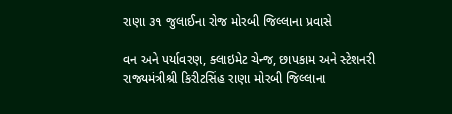રાણા ૩૧ જુલાઈના રોજ મોરબી જિલ્લાના પ્રવાસે

વન અને પર્યાવરણ, ક્લાઇમેટ ચેન્જ, છાપકામ અને સ્ટેશનરી રાજ્યમંત્રીશ્રી કિરીટસિંહ રાણા મોરબી જિલ્લાના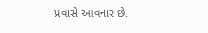પ્રવાસે આવનાર છે.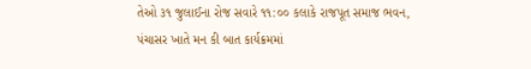તેઓ ૩૧ જુલાઈના રોજ સવારે ૧૧:૦૦ કલાકે રાજપૂત સમાજ ભવન, પંચાસર ખાતે મન કી બાત કાર્યક્રમમાં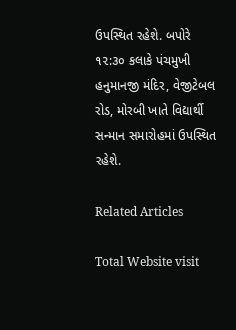ઉપસ્થિત રહેશે. બપોરે ૧૨:૩૦ કલાકે પંચમુખી હનુમાનજી મંદિર, વેજીટેબલ રોડ, મોરબી ખાતે વિદ્યાર્થી સન્માન સમારોહમાં ઉપસ્થિત રહેશે.

Related Articles

Total Website visit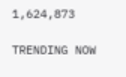1,624,873

TRENDING NOW